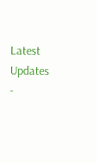Latest Updates
-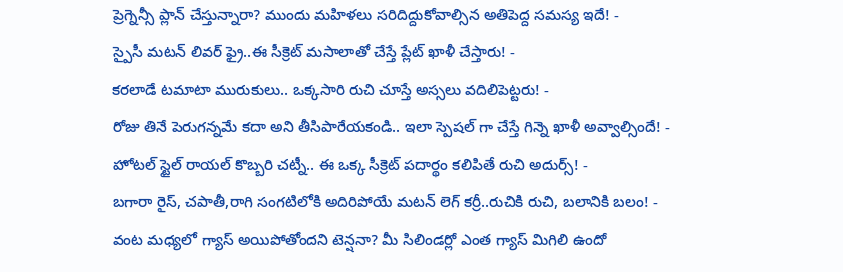ప్రెగ్నెన్సీ ప్లాన్ చేస్తున్నారా? ముందు మహిళలు సరిదిద్దుకోవాల్సిన అతిపెద్ద సమస్య ఇదే! -
స్పైసీ మటన్ లివర్ ఫ్రై..ఈ సీక్రెట్ మసాలాతో చేస్తే ప్లేట్ ఖాళీ చేస్తారు! -
కరలాడే టమాటా మురుకులు.. ఒక్కసారి రుచి చూస్తే అస్సలు వదిలిపెట్టరు! -
రోజు తినే పెరుగన్నమే కదా అని తీసిపారేయకండి.. ఇలా స్పెషల్ గా చేస్తే గిన్నె ఖాళీ అవ్వాల్సిందే! -
హోటల్ స్టైల్ రాయల్ కొబ్బరి చట్నీ.. ఈ ఒక్క సీక్రెట్ పదార్థం కలిపితే రుచి అదుర్స్! -
బగారా రైస్, చపాతీ,రాగి సంగటిలోకి అదిరిపోయే మటన్ లెగ్ కర్రీ..రుచికి రుచి, బలానికి బలం! -
వంట మధ్యలో గ్యాస్ అయిపోతోందని టెన్షనా? మీ సిలిండర్లో ఎంత గ్యాస్ మిగిలి ఉందో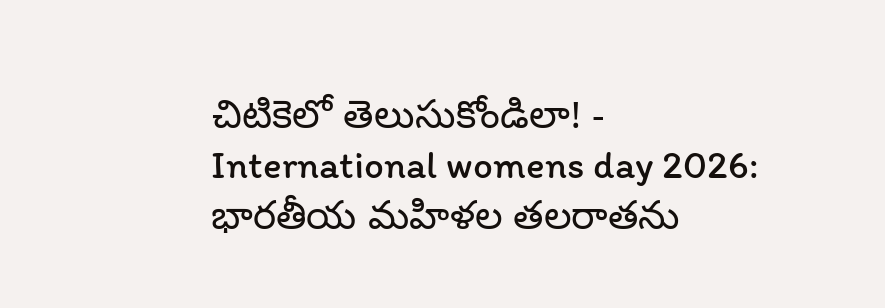చిటికెలో తెలుసుకోండిలా! -
International womens day 2026: భారతీయ మహిళల తలరాతను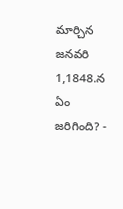మార్చిన జనవరి 1,1848.న ఏం జరిగింది? -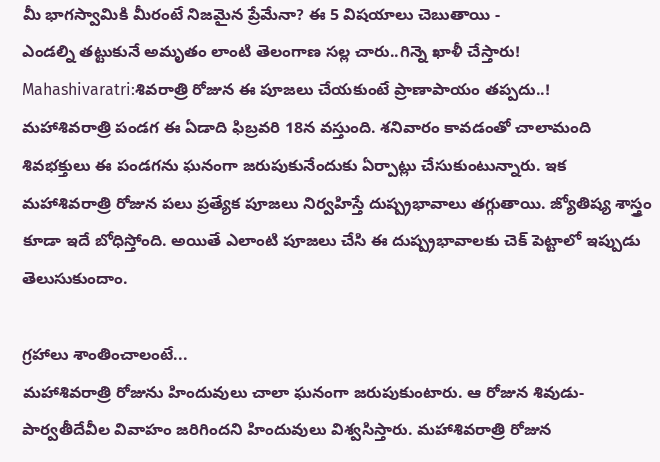మీ భాగస్వామికి మీరంటే నిజమైన ప్రేమేనా? ఈ 5 విషయాలు చెబుతాయి -
ఎండల్ని తట్టుకునే అమృతం లాంటి తెలంగాణ సల్ల చారు..గిన్నె ఖాళీ చేస్తారు!
Mahashivaratri:శివరాత్రి రోజున ఈ పూజలు చేయకుంటే ప్రాణాపాయం తప్పదు..!
మహాశివరాత్రి పండగ ఈ ఏడాది ఫిబ్రవరి 18న వస్తుంది. శనివారం కావడంతో చాలామంది శివభక్తులు ఈ పండగను ఘనంగా జరుపుకునేందుకు ఏర్పాట్లు చేసుకుంటున్నారు. ఇక మహాశివరాత్రి రోజున పలు ప్రత్యేక పూజలు నిర్వహిస్తే దుష్ప్రభావాలు తగ్గుతాయి. జ్యోతిష్య శాస్త్రం కూడా ఇదే బోధిస్తోంది. అయితే ఎలాంటి పూజలు చేసి ఈ దుష్ప్రభావాలకు చెక్ పెట్టాలో ఇప్పుడు తెలుసుకుందాం.

గ్రహాలు శాంతించాలంటే...
మహాశివరాత్రి రోజును హిందువులు చాలా ఘనంగా జరుపుకుంటారు. ఆ రోజున శివుడు-పార్వతీదేవీల వివాహం జరిగిందని హిందువులు విశ్వసిస్తారు. మహాశివరాత్రి రోజున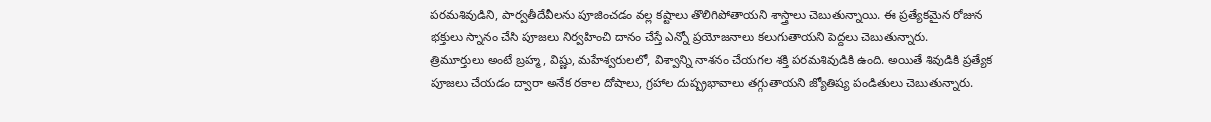పరమశివుడిని, పార్వతీదేవీలను పూజించడం వల్ల కష్టాలు తొలిగిపోతాయని శాస్త్రాలు చెబుతున్నాయి. ఈ ప్రత్యేకమైన రోజున భక్తులు స్నానం చేసి పూజలు నిర్వహించి దానం చేస్తే ఎన్నో ప్రయోజనాలు కలుగుతాయని పెద్దలు చెబుతున్నారు.
త్రిమూర్తులు అంటే బ్రహ్మ, విష్ణు, మహేశ్వరులలో, విశ్వాన్ని నాశనం చేయగల శక్తి పరమశివుడికి ఉంది. అయితే శివుడికి ప్రత్యేక పూజలు చేయడం ద్వారా అనేక రకాల దోషాలు, గ్రహాల దుష్ప్రభావాలు తగ్గుతాయని జ్యోతిష్య పండితులు చెబుతున్నారు.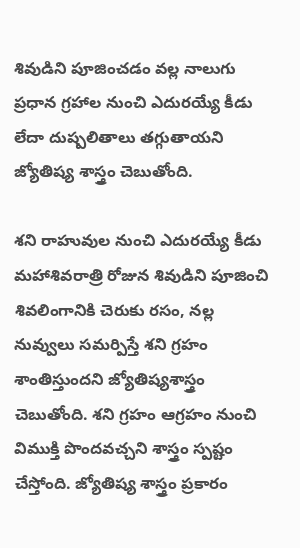శివుడిని పూజించడం వల్ల నాలుగు ప్రధాన గ్రహాల నుంచి ఎదురయ్యే కీడు లేదా దుష్పలితాలు తగ్గుతాయని జ్యోతిష్య శాస్త్రం చెబుతోంది.

శని రాహువుల నుంచి ఎదురయ్యే కీడు
మహాశివరాత్రి రోజున శివుడిని పూజించి శివలింగానికి చెరుకు రసం, నల్ల నువ్వులు సమర్పిస్తే శని గ్రహం శాంతిస్తుందని జ్యోతిష్యశాస్త్రం చెబుతోంది. శని గ్రహం ఆగ్రహం నుంచి విముక్తి పొందవచ్చని శాస్త్రం స్పష్టం చేస్తోంది. జ్యోతిష్య శాస్త్రం ప్రకారం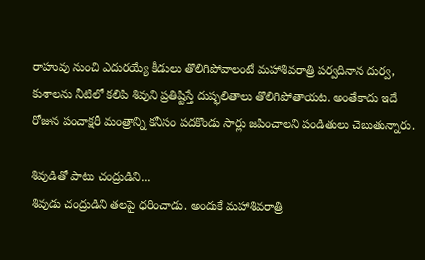రాహువు నుంచి ఎదురయ్యే కీడులు తొలిగిపోవాలంటే మహాశివరాత్రి పర్వదినాన దుర్వ, కుశాలను నీటిలో కలిపి శివుని ప్రతిష్టిస్తే దుష్ఫలితాలు తొలిగిపోతాయట. అంతేకాదు ఇదే రోజున పంచాక్షరీ మంత్రాన్ని కనీసం పదకొండు సార్లు జపించాలని పండితులు చెబుతున్నారు.

శివుడితో పాటు చంద్రుడిని...
శివుడు చంద్రుడిని తలపై ధరించాడు. అందుకే మహాశివరాత్రి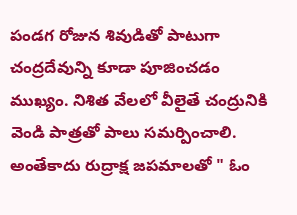పండగ రోజున శివుడితో పాటుగా చంద్రదేవున్ని కూడా పూజించడం ముఖ్యం. నిశిత వేలలో వీలైతే చంద్రునికి వెండి పాత్రతో పాలు సమర్పించాలి. అంతేకాదు రుద్రాక్ష జపమాలతో " ఓం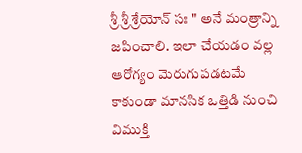శ్రీ శ్రీ శ్రేయోన్ సః " అనే మంత్రాన్ని జపించాలి. ఇలా చేయడం వల్ల ఆరోగ్యం మెరుగుపడటమే కాకుండా మానసిక ఒత్తిడి నుంచి విముక్తి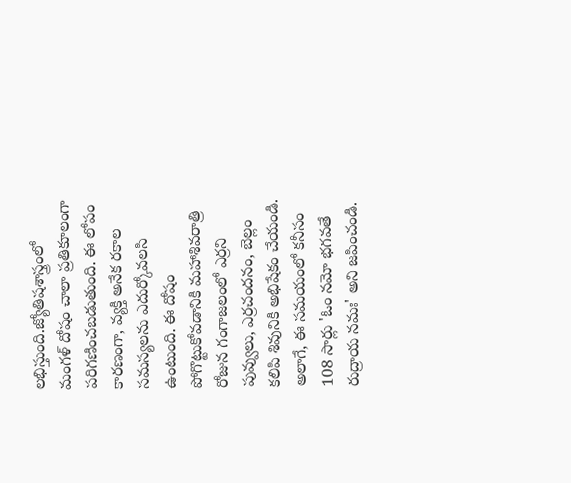లభిస్తుంది.జ్యోతిషశాస్త్రంలో మంగళ్ దోషం చాలా ప్రతికూలంగా పరిగణించబడుతుంది. ఈ లోపం కారణంగా, వ్యక్తి అనేక రకాల సమస్యలను ఎదుర్కోవలసి ఉంటుంది. ఈ దోషం పోగొట్టుకోవడానికి మహాశివరాత్రి రోజున గంగాజలంలో ఎర్రని పువ్వులు, ఎర్రచందనం, బెల్లం కలిపి శివునికి అభిషేకం చేయండి. అలాగే, ఈ సమయంలో కనీసం 108 సార్లు 'ఓం నమో భగవతే రుద్రాయ నమః' అని జపించండి.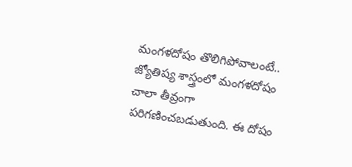మంగళదోషం తొలిగిపోవాలంటే..
జ్యోతిష్య శాస్త్రంలో మంగళదోషం చాలా తీవ్రంగా పరిగణించబడుతుంది. ఈ దోషం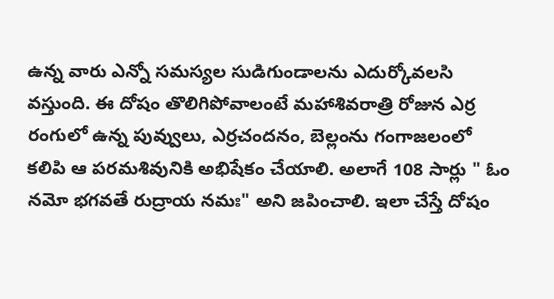ఉన్న వారు ఎన్నో సమస్యల సుడిగుండాలను ఎదుర్కోవలసి వస్తుంది. ఈ దోషం తొలిగిపోవాలంటే మహాశివరాత్రి రోజున ఎర్ర రంగులో ఉన్న పువ్వులు, ఎర్రచందనం, బెల్లంను గంగాజలంలో కలిపి ఆ పరమశివునికి అభిషేకం చేయాలి. అలాగే 108 సార్లు " ఓం నమో భగవతే రుద్రాయ నమః" అని జపించాలి. ఇలా చేస్తే దోషం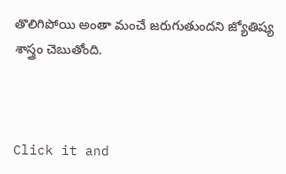తొలిగిపోయి అంతా మంచే జరుగుతుందని జ్యోతిష్య శాస్త్రం చెబుతోంది.



Click it and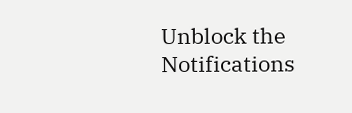Unblock the Notifications